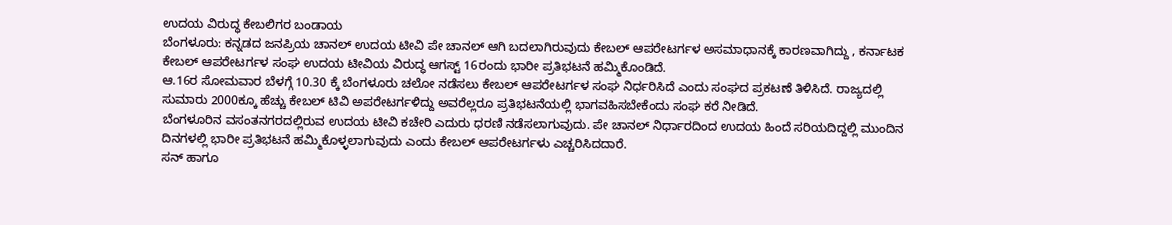ಉದಯ ವಿರುದ್ಧ ಕೇಬಲಿಗರ ಬಂಡಾಯ
ಬೆಂಗಳೂರು: ಕನ್ನಡದ ಜನಪ್ರಿಯ ಚಾನಲ್ ಉದಯ ಟೀವಿ ಪೇ ಚಾನಲ್ ಆಗಿ ಬದಲಾಗಿರುವುದು ಕೇಬಲ್ ಆಪರೇಟರ್ಗಳ ಅಸಮಾಧಾನಕ್ಕೆ ಕಾರಣವಾಗಿದ್ದು , ಕರ್ನಾಟಕ ಕೇಬಲ್ ಆಪರೇಟರ್ಗಳ ಸಂಘ ಉದಯ ಟೀವಿಯ ವಿರುದ್ಧ ಆಗಸ್ಟ್ 16ರಂದು ಭಾರೀ ಪ್ರತಿಭಟನೆ ಹಮ್ಮಿಕೊಂಡಿದೆ.
ಆ.16ರ ಸೋಮವಾರ ಬೆಳಗ್ಗೆ 10.30 ಕ್ಕೆ ಬೆಂಗಳೂರು ಚಲೋ ನಡೆಸಲು ಕೇಬಲ್ ಆಪರೇಟರ್ಗಳ ಸಂಘ ನಿರ್ಧರಿಸಿದೆ ಎಂದು ಸಂಘದ ಪ್ರಕಟಣೆ ತಿಳಿಸಿದೆ. ರಾಜ್ಯದಲ್ಲಿ ಸುಮಾರು 2000ಕ್ಕೂ ಹೆಚ್ಚು ಕೇಬಲ್ ಟಿವಿ ಅಪರೇಟರ್ಗಳಿದ್ದು ಅವರೆಲ್ಲರೂ ಪ್ರತಿಭಟನೆಯಲ್ಲಿ ಭಾಗವಹಿಸಬೇಕೆಂದು ಸಂಘ ಕರೆ ನೀಡಿದೆ.
ಬೆಂಗಳೂರಿನ ವಸಂತನಗರದಲ್ಲಿರುವ ಉದಯ ಟೀವಿ ಕಚೇರಿ ಎದುರು ಧರಣಿ ನಡೆಸಲಾಗುವುದು. ಪೇ ಚಾನಲ್ ನಿರ್ಧಾರದಿಂದ ಉದಯ ಹಿಂದೆ ಸರಿಯದಿದ್ದಲ್ಲಿ ಮುಂದಿನ ದಿನಗಳಲ್ಲಿ ಭಾರೀ ಪ್ರತಿಭಟನೆ ಹಮ್ಮಿಕೊಳ್ಳಲಾಗುವುದು ಎಂದು ಕೇಬಲ್ ಆಪರೇಟರ್ಗಳು ಎಚ್ಚರಿಸಿದದಾರೆ.
ಸನ್ ಹಾಗೂ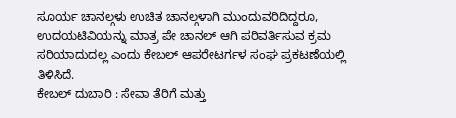ಸೂರ್ಯ ಚಾನಲ್ಗಳು ಉಚಿತ ಚಾನಲ್ಗಳಾಗಿ ಮುಂದುವರಿದಿದ್ದರೂ, ಉದಯಟಿವಿಯನ್ನು ಮಾತ್ರ ಪೇ ಚಾನಲ್ ಆಗಿ ಪರಿವರ್ತಿಸುವ ಕ್ರಮ ಸರಿಯಾದುದಲ್ಲ ಎಂದು ಕೇಬಲ್ ಆಪರೇಟರ್ಗಳ ಸಂಘ ಪ್ರಕಟಣೆಯಲ್ಲಿ ತಿಳಿಸಿದೆ.
ಕೇಬಲ್ ದುಬಾರಿ : ಸೇವಾ ತೆರಿಗೆ ಮತ್ತು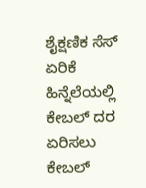ಶೈಕ್ಷಣಿಕ ಸೆಸ್ ಏರಿಕೆ ಹಿನ್ನೆಲೆಯಲ್ಲಿ ಕೇಬಲ್ ದರ ಏರಿಸಲು ಕೇಬಲ್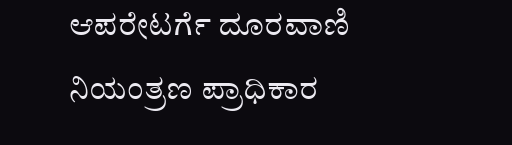ಆಪರೇಟರ್ಗೆ ದೂರವಾಣಿ ನಿಯಂತ್ರಣ ಪ್ರಾಧಿಕಾರ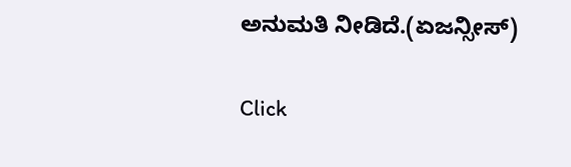ಅನುಮತಿ ನೀಡಿದೆ.(ಏಜನ್ಸೀಸ್)


Click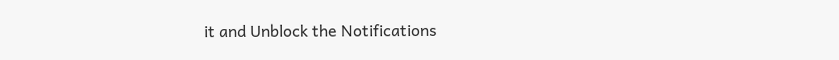it and Unblock the Notifications